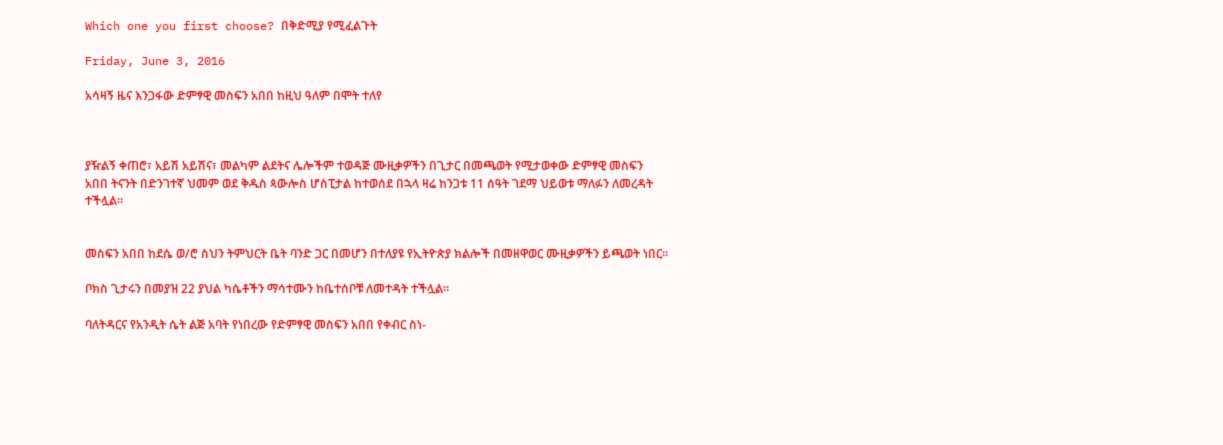Which one you first choose? በቅድሚያ የሚፈልጉት

Friday, June 3, 2016

አሳዛኝ ዜና እንጋፋው ድምፃዊ መስፍን አበበ ከዚህ ዓለም በሞት ተለየ



ያዥልኝ ቀጠሮ፣ አይሽ አይሽና፣ መልካም ልደትና ሌሎችም ተወዳጅ ሙዚቃዎችን በጊታር በመጫወት የሚታወቀው ድምፃዊ መስፍን አበበ ትናንት በድንገተኛ ህመም ወደ ቅዱስ ጳውሎስ ሆስፒታል ከተወሰደ በኋላ ዛሬ ከንጋቱ 11 ሰዓት ገደማ ህይወቱ ማለፉን ለመረዳት ተችሏል።


መስፍን አበበ ከደሴ ወ/ሮ ስህን ትምህርት ቤት ባንድ ጋር በመሆን በተለያዩ የኢትዮጵያ ክልሎች በመዘዋወር ሙዚቃዎችን ይጫወት ነበር፡፡

ቦክስ ጊታሩን በመያዝ 22 ያህል ካሴቶችን ማሳተሙን ከቤተሰቦቹ ለመተዳት ተችሏል።

ባለትዳርና የአንዲት ሴት ልጅ አባት የነበረው የድምፃዊ መስፍን አበበ የቀብር ስነ-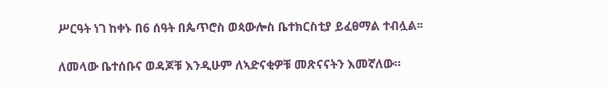ሥርዓት ነገ ከቀኑ በ6 ሰዓት በጴጥሮስ ወጳውሎስ ቤተክርስቲያ ይፈፀማል ተብሏል፡፡

ለመላው ቤተሰቡና ወዳጆቹ እንዲሁም ለኣድናቂዎቹ መጽናናትን እመኛለው።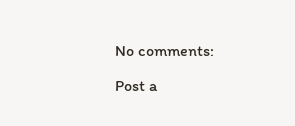No comments:

Post a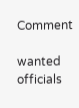Comment

wanted officials